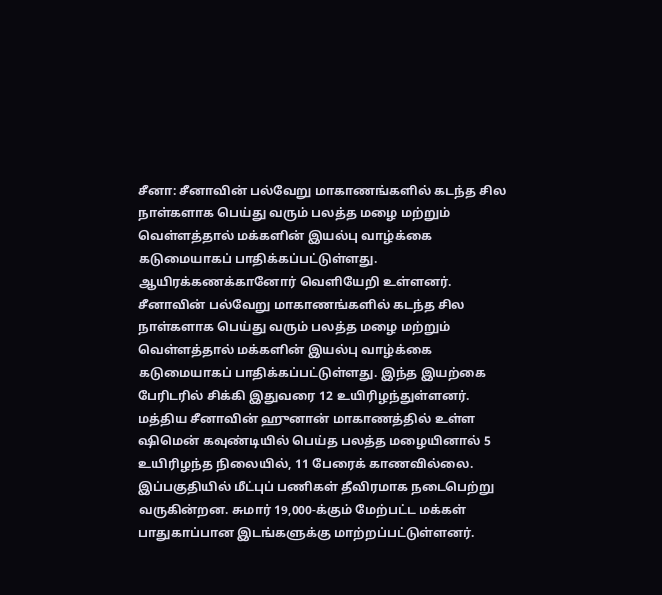சீனா: சீனாவின் பல்வேறு மாகாணங்களில் கடந்த சில நாள்களாக பெய்து வரும் பலத்த மழை மற்றும் வெள்ளத்தால் மக்களின் இயல்பு வாழ்க்கை கடுமையாகப் பாதிக்கப்பட்டுள்ளது. ஆயிரக்கணக்கானோர் வெளியேறி உள்ளனர்.
சீனாவின் பல்வேறு மாகாணங்களில் கடந்த சில நாள்களாக பெய்து வரும் பலத்த மழை மற்றும் வெள்ளத்தால் மக்களின் இயல்பு வாழ்க்கை கடுமையாகப் பாதிக்கப்பட்டுள்ளது. இந்த இயற்கை பேரிடரில் சிக்கி இதுவரை 12 உயிரிழந்துள்ளனர்.
மத்திய சீனாவின் ஹுனான் மாகாணத்தில் உள்ள ஷிமென் கவுண்டியில் பெய்த பலத்த மழையினால் 5 உயிரிழந்த நிலையில், 11 பேரைக் காணவில்லை. இப்பகுதியில் மீட்புப் பணிகள் தீவிரமாக நடைபெற்று வருகின்றன. சுமார் 19,000-க்கும் மேற்பட்ட மக்கள் பாதுகாப்பான இடங்களுக்கு மாற்றப்பட்டுள்ளனர்.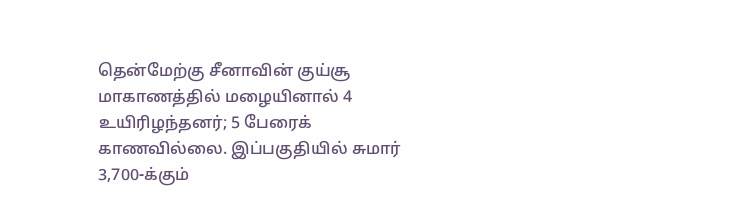தென்மேற்கு சீனாவின் குய்சூ மாகாணத்தில் மழையினால் 4 உயிரிழந்தனர்; 5 பேரைக் காணவில்லை. இப்பகுதியில் சுமார் 3,700-க்கும்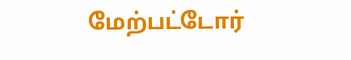மேற்பட்டோர்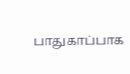பாதுகாப்பாக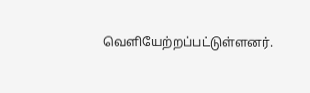வெளியேற்றப்பட்டுள்ளனர்.